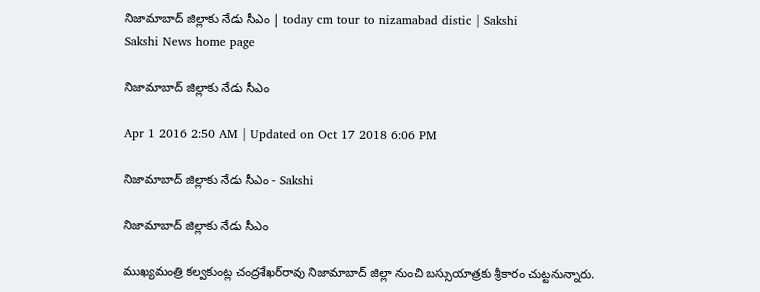నిజామాబాద్ జిల్లాకు నేడు సీఎం | today cm tour to nizamabad distic | Sakshi
Sakshi News home page

నిజామాబాద్ జిల్లాకు నేడు సీఎం

Apr 1 2016 2:50 AM | Updated on Oct 17 2018 6:06 PM

నిజామాబాద్ జిల్లాకు నేడు సీఎం - Sakshi

నిజామాబాద్ జిల్లాకు నేడు సీఎం

ముఖ్యమంత్రి కల్వకుంట్ల చంద్రశేఖర్‌రావు నిజామాబాద్ జిల్లా నుంచి బస్సుయాత్రకు శ్రీకారం చుట్టనున్నారు.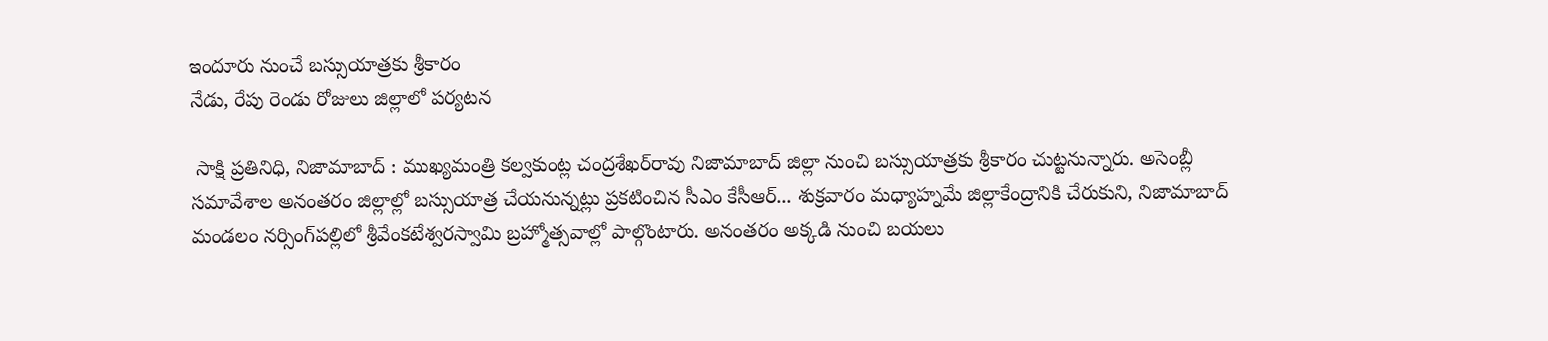ఇందూరు నుంచే బస్సుయాత్రకు శ్రీకారం
నేడు, రేపు రెండు రోజులు జిల్లాలో పర్యటన

 సాక్షి ప్రతినిధి, నిజామాబాద్ : ముఖ్యమంత్రి కల్వకుంట్ల చంద్రశేఖర్‌రావు నిజామాబాద్ జిల్లా నుంచి బస్సుయాత్రకు శ్రీకారం చుట్టనున్నారు. అసెంబ్లీ సమావేశాల అనంతరం జిల్లాల్లో బస్సుయాత్ర చేయనున్నట్లు ప్రకటించిన సీఎం కేసీఆర్... శుక్రవారం మధ్యాహ్నమే జిల్లాకేంద్రానికి చేరుకుని, నిజామాబాద్ మండలం నర్సింగ్‌పల్లిలో శ్రీవేంకటేశ్వరస్వామి బ్రహ్మోత్సవాల్లో పాల్గొంటారు. అనంతరం అక్కడి నుంచి బయలు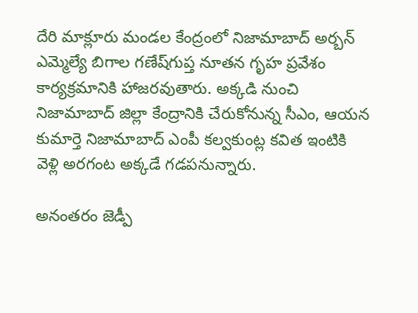దేరి మాక్లూరు మండల కేంద్రంలో నిజామాబాద్ అర్బన్ ఎమ్మెల్యే బిగాల గణేష్‌గుప్త నూతన గృహ ప్రవేశం కార్యక్రమానికి హాజరవుతారు. అక్కడి నుంచి నిజామాబాద్ జిల్లా కేంద్రానికి చేరుకోనున్న సీఎం, ఆయన కుమార్తె నిజామాబాద్ ఎంపీ కల్వకుంట్ల కవిత ఇంటికి వెళ్లి అరగంట అక్కడే గడపనున్నారు.

అనంతరం జెడ్పీ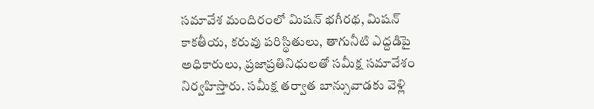సమావేశ మందిరంలో మిషన్ భగీరథ, మిషన్ కాకతీయ, కరువు పరిస్థితులు, తాగునీటి ఎద్దడిపై అధికారులు, ప్రజాప్రతినిధులతో సమీక్ష సమావేశం నిర్వహిస్తారు. సమీక్ష తర్వాత బాన్సువాడకు వెళ్లి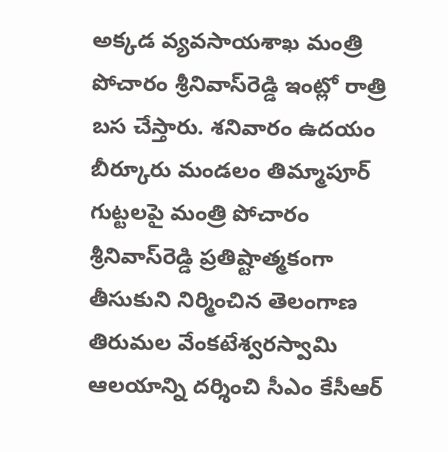అక్కడ వ్యవసాయశాఖ మంత్రి పోచారం శ్రీనివాస్‌రెడ్డి ఇంట్లో రాత్రి బస చేస్తారు. శనివారం ఉదయం బీర్కూరు మండలం తిమ్మాపూర్ గుట్టలపై మంత్రి పోచారం శ్రీనివాస్‌రెడ్డి ప్రతిష్టాత్మకంగా తీసుకుని నిర్మించిన తెలంగాణ తిరుమల వేంకటేశ్వరస్వామి ఆలయాన్ని దర్శించి సీఎం కేసీఆర్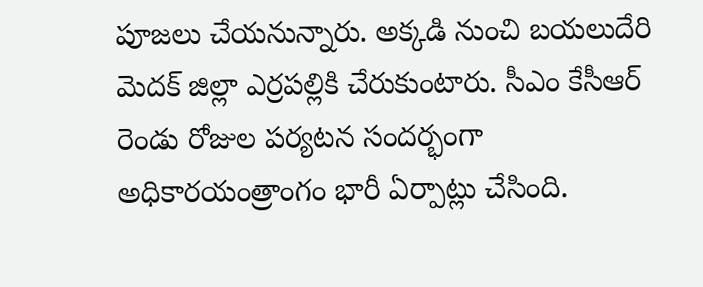పూజలు చేయనున్నారు. అక్కడి నుంచి బయలుదేరి మెదక్ జిల్లా ఎర్రపల్లికి చేరుకుంటారు. సీఎం కేసీఆర్ రెండు రోజుల పర్యటన సందర్భంగా అధికారయంత్రాంగం భారీ ఏర్పాట్లు చేసింది.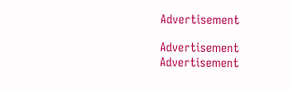Advertisement

Advertisement
Advertisement